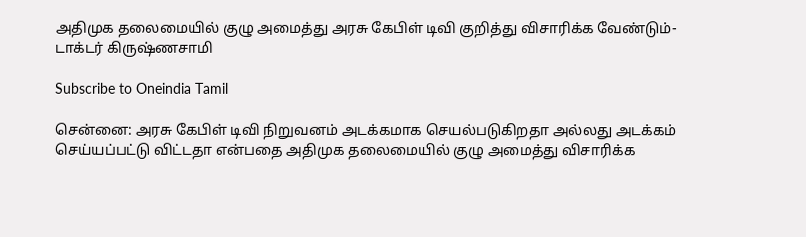அதிமுக தலைமையில் குழு அமைத்து அரசு கேபிள் டிவி குறித்து விசாரிக்க வேண்டும்-டாக்டர் கிருஷ்ணசாமி

Subscribe to Oneindia Tamil

சென்னை: அரசு கேபிள் டிவி நிறுவனம் அடக்கமாக செயல்படுகிறதா அல்லது அடக்கம் செய்யப்பட்டு விட்டதா என்பதை அதிமுக தலைமையில் குழு அமைத்து விசாரிக்க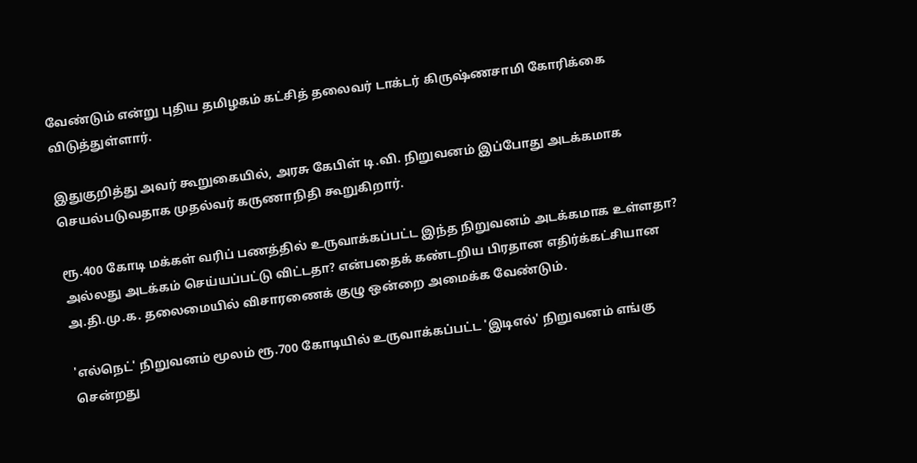வேண்டும் என்று புதிய தமிழகம் கட்சித் தலைவர் டாக்டர் கிருஷ்ணசாமி கோரிக்கை விடுத்துள்ளார்.

இதுகுறித்து அவர் கூறுகையில், அரசு கேபிள் டி.வி. நிறுவனம் இப்போது அடக்கமாக செயல்படுவதாக முதல்வர் கருணாநிதி கூறுகிறார்.

ரூ.400 கோடி மக்கள் வரிப் பணத்தில் உருவாக்கப்பட்ட இந்த நிறுவனம் அடக்கமாக உள்ளதா? அல்லது அடக்கம் செய்யப்பட்டு விட்டதா? என்பதைக் கண்டறிய பிரதான எதிர்க்கட்சியான அ.தி.மு.க. தலைமையில் விசாரணைக் குழு ஒன்றை அமைக்க வேண்டும்.

'எல்நெட்' நிறுவனம் மூலம் ரூ.700 கோடியில் உருவாக்கப்பட்ட 'இடிஎல்' நிறுவனம் எங்கு சென்றது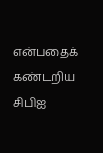என்பதைக் கண்டறிய சிபிஐ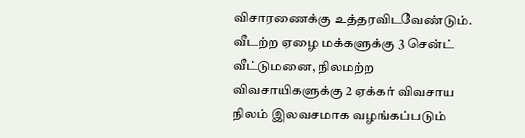விசாரணைக்கு உத்தரவிடவேண்டும். வீடற்ற ஏழை மக்களுக்கு 3 சென்ட் வீட்டுமனை, நிலமற்ற விவசாயிகளுக்கு 2 ஏக்கர் விவசாய நிலம் இலவசமாக வழங்கப்படும்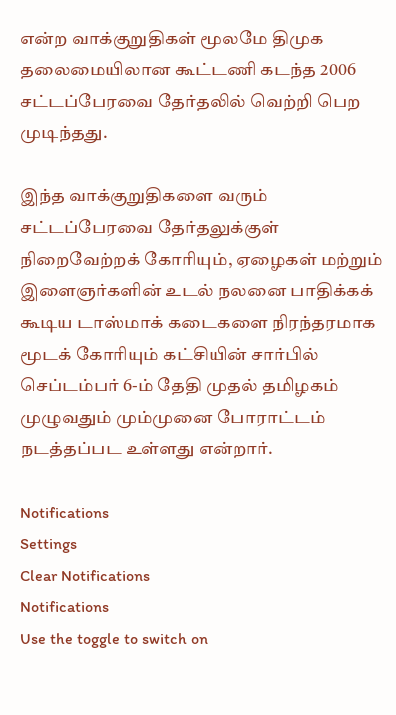என்ற வாக்குறுதிகள் மூலமே திமுக தலைமையிலான கூட்டணி கடந்த 2006 சட்டப்பேரவை தேர்தலில் வெற்றி பெற முடிந்தது.

இந்த வாக்குறுதிகளை வரும் சட்டப்பேரவை தேர்தலுக்குள் நிறைவேற்றக் கோரியும், ஏழைகள் மற்றும் இளைஞர்களின் உடல் நலனை பாதிக்கக் கூடிய டாஸ்மாக் கடைகளை நிரந்தரமாக மூடக் கோரியும் கட்சியின் சார்பில் செப்டம்பர் 6-ம் தேதி முதல் தமிழகம் முழுவதும் மும்முனை போராட்டம் நடத்தப்பட உள்ளது என்றார்.

Notifications
Settings
Clear Notifications
Notifications
Use the toggle to switch on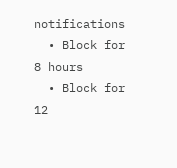notifications
  • Block for 8 hours
  • Block for 12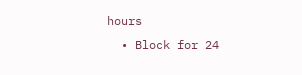hours
  • Block for 24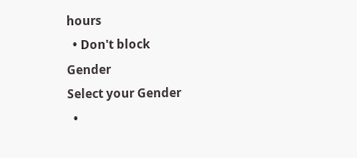hours
  • Don't block
Gender
Select your Gender
  •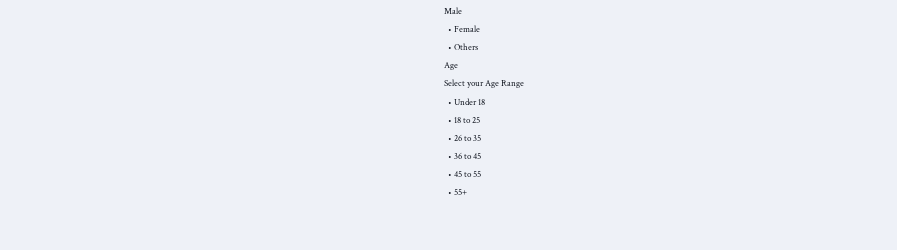Male
  • Female
  • Others
Age
Select your Age Range
  • Under 18
  • 18 to 25
  • 26 to 35
  • 36 to 45
  • 45 to 55
  • 55+